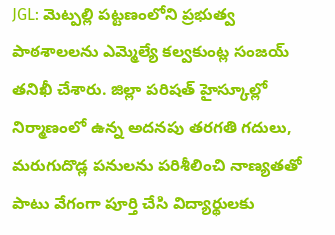JGL: మెట్పల్లి పట్టణంలోని ప్రభుత్వ పాఠశాలలను ఎమ్మెల్యే కల్వకుంట్ల సంజయ్ తనిఖీ చేశారు. జిల్లా పరిషత్ హైస్కూల్లో నిర్మాణంలో ఉన్న అదనపు తరగతి గదులు, మరుగుదొడ్ల పనులను పరిశీలించి నాణ్యతతో పాటు వేగంగా పూర్తి చేసి విద్యార్థులకు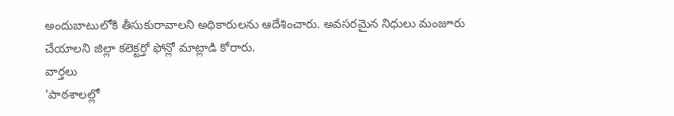అందుబాటులోకి తీసుకురావాలని అధికారులను ఆదేశించారు. అవసరమైన నిధులు మంజూరు చేయాలని జిల్లా కలెక్టర్తో ఫోన్లో మాట్లాడి కోరారు.
వార్తలు
'పాఠశాలల్లో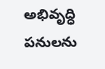అభివృద్ధి పనులను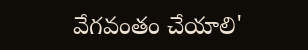వేగవంతం చేయాలి'